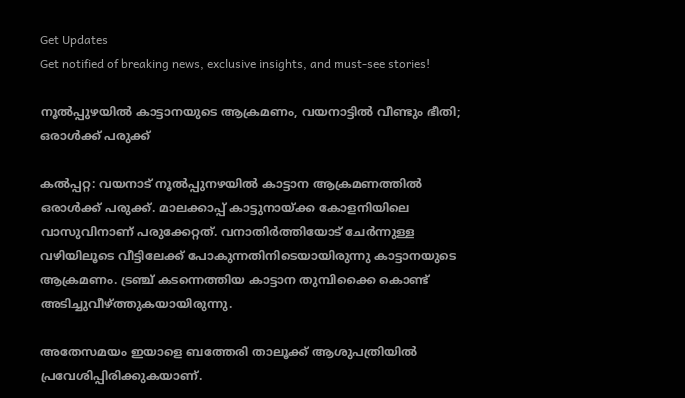Get Updates
Get notified of breaking news, exclusive insights, and must-see stories!

നൂല്‍പ്പുഴയില്‍ കാട്ടാനയുടെ ആക്രമണം, വയനാട്ടില്‍ വീണ്ടും ഭീതി; ഒരാള്‍ക്ക് പരുക്ക്

കല്‍പ്പറ്റ: വയനാട് നൂല്‍പ്പുനഴയില്‍ കാട്ടാന ആക്രമണത്തില്‍ ഒരാള്‍ക്ക് പരുക്ക്. മാലക്കാപ്പ് കാട്ടുനായ്ക്ക കോളനിയിലെ വാസുവിനാണ് പരുക്കേറ്റത്. വനാതിര്‍ത്തിയോട് ചേര്‍ന്നുള്ള വഴിയിലൂടെ വീട്ടിലേക്ക് പോകുന്നതിനിടെയായിരുന്നു കാട്ടാനയുടെ ആക്രമണം. ട്രഞ്ച് കടന്നെത്തിയ കാട്ടാന തുമ്പിക്കൈ കൊണ്ട് അടിച്ചുവീഴ്ത്തുകയായിരുന്നു.

അതേസമയം ഇയാളെ ബത്തേരി താലൂക്ക് ആശുപത്രിയില്‍ പ്രവേശിപ്പിരിക്കുകയാണ്.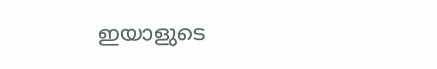ഇയാളുടെ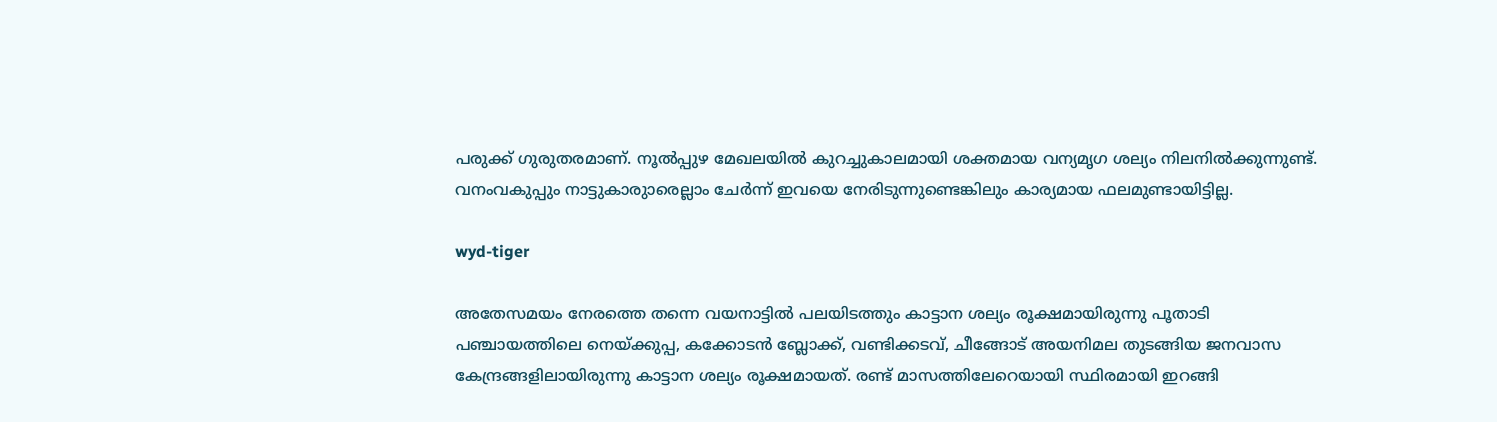പരുക്ക് ഗുരുതരമാണ്. നൂല്‍പ്പുഴ മേഖലയില്‍ കുറച്ചുകാലമായി ശക്തമായ വന്യമൃഗ ശല്യം നിലനില്‍ക്കുന്നുണ്ട്. വനംവകുപ്പും നാട്ടുകാരുാരെല്ലാം ചേര്‍ന്ന് ഇവയെ നേരിടുന്നുണ്ടെങ്കിലും കാര്യമായ ഫലമുണ്ടായിട്ടില്ല.

wyd-tiger

അതേസമയം നേരത്തെ തന്നെ വയനാട്ടില്‍ പലയിടത്തും കാട്ടാന ശല്യം രൂക്ഷമായിരുന്നു പൂതാടി പഞ്ചായത്തിലെ നെയ്ക്കുപ്പ, കക്കോടന്‍ ബ്ലോക്ക്, വണ്ടിക്കടവ്, ചീങ്ങോട് അയനിമല തുടങ്ങിയ ജനവാസ കേന്ദ്രങ്ങളിലായിരുന്നു കാട്ടാന ശല്യം രൂക്ഷമായത്. രണ്ട് മാസത്തിലേറെയായി സ്ഥിരമായി ഇറങ്ങി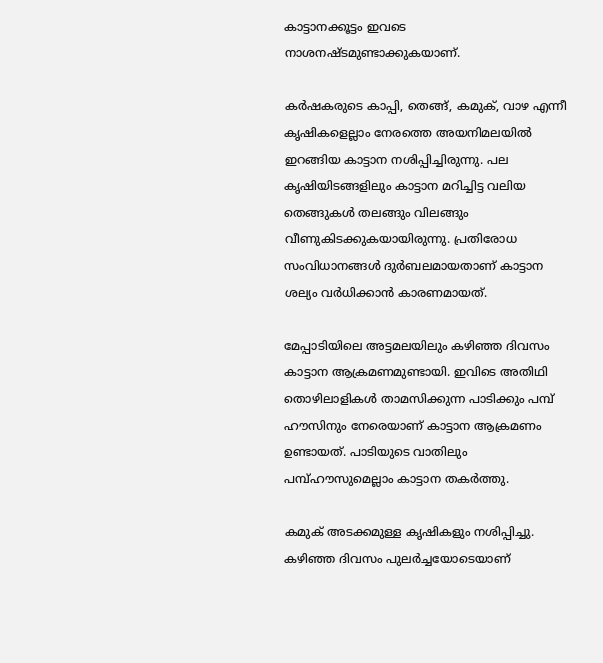കാട്ടാനക്കൂട്ടം ഇവടെ നാശനഷ്ടമുണ്ടാക്കുകയാണ്.

കര്‍ഷകരുടെ കാപ്പി, തെങ്ങ്, കമുക്, വാഴ എന്നീ കൃഷികളെല്ലാം നേരത്തെ അയനിമലയില്‍ ഇറങ്ങിയ കാട്ടാന നശിപ്പിച്ചിരുന്നു. പല കൃഷിയിടങ്ങളിലും കാട്ടാന മറിച്ചിട്ട വലിയ തെങ്ങുകള്‍ തലങ്ങും വിലങ്ങും വീണുകിടക്കുകയായിരുന്നു. പ്രതിരോധ സംവിധാനങ്ങള്‍ ദുര്‍ബലമായതാണ് കാട്ടാന ശല്യം വര്‍ധിക്കാന്‍ കാരണമായത്.

മേപ്പാടിയിലെ അട്ടമലയിലും കഴിഞ്ഞ ദിവസം കാട്ടാന ആക്രമണമുണ്ടായി. ഇവിടെ അതിഥി തൊഴിലാളികള്‍ താമസിക്കുന്ന പാടിക്കും പമ്പ് ഹൗസിനും നേരെയാണ് കാട്ടാന ആക്രമണം ഉണ്ടായത്. പാടിയുടെ വാതിലും പമ്പ്ഹൗസുമെല്ലാം കാട്ടാന തകര്‍ത്തു.

കമുക് അടക്കമുള്ള കൃഷികളും നശിപ്പിച്ചു. കഴിഞ്ഞ ദിവസം പുലര്‍ച്ചയോടെയാണ്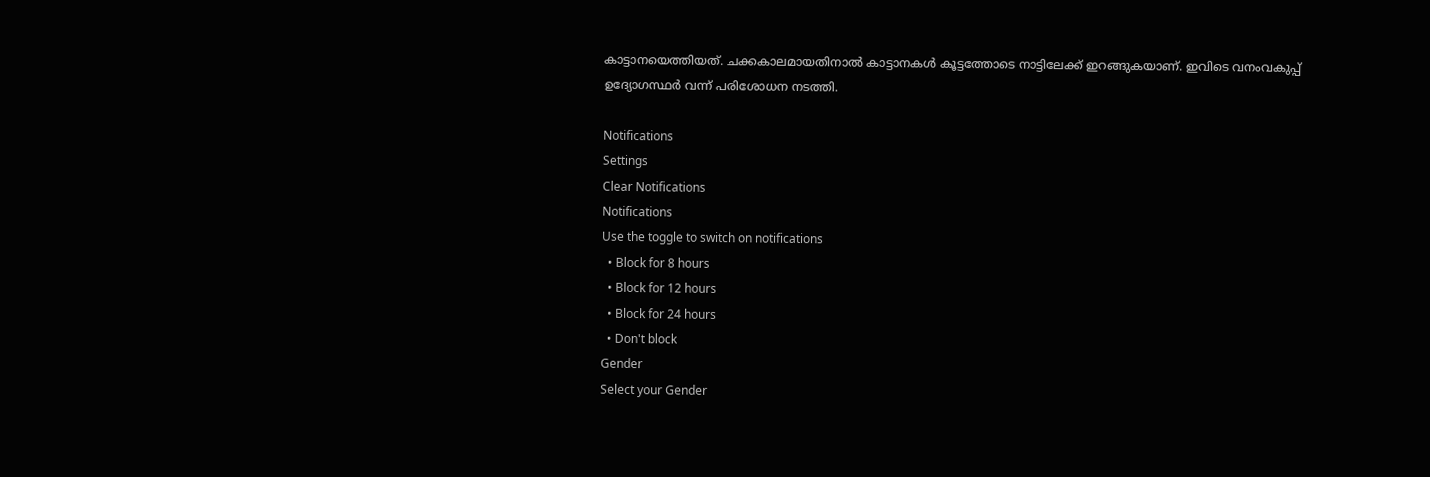കാട്ടാനയെത്തിയത്. ചക്കകാലമായതിനാല്‍ കാട്ടാനകള്‍ കൂട്ടത്തോടെ നാട്ടിലേക്ക് ഇറങ്ങുകയാണ്. ഇവിടെ വനംവകുപ്പ് ഉദ്യോഗസ്ഥര്‍ വന്ന് പരിശോധന നടത്തി.

Notifications
Settings
Clear Notifications
Notifications
Use the toggle to switch on notifications
  • Block for 8 hours
  • Block for 12 hours
  • Block for 24 hours
  • Don't block
Gender
Select your Gender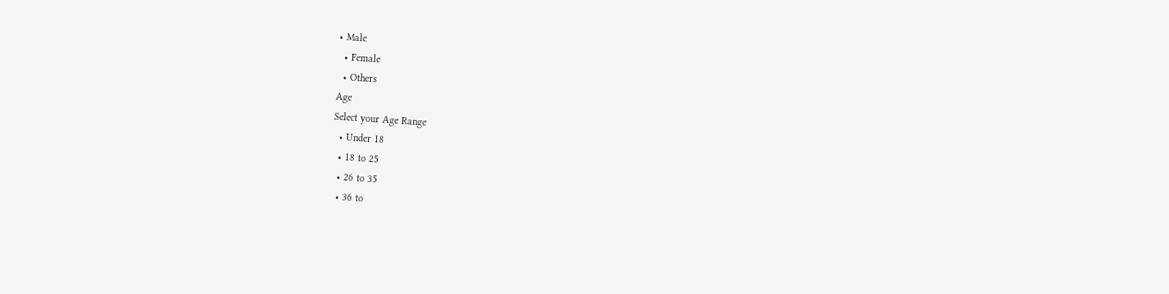• Male
  • Female
  • Others
Age
Select your Age Range
  • Under 18
  • 18 to 25
  • 26 to 35
  • 36 to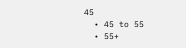45
  • 45 to 55
  • 55+